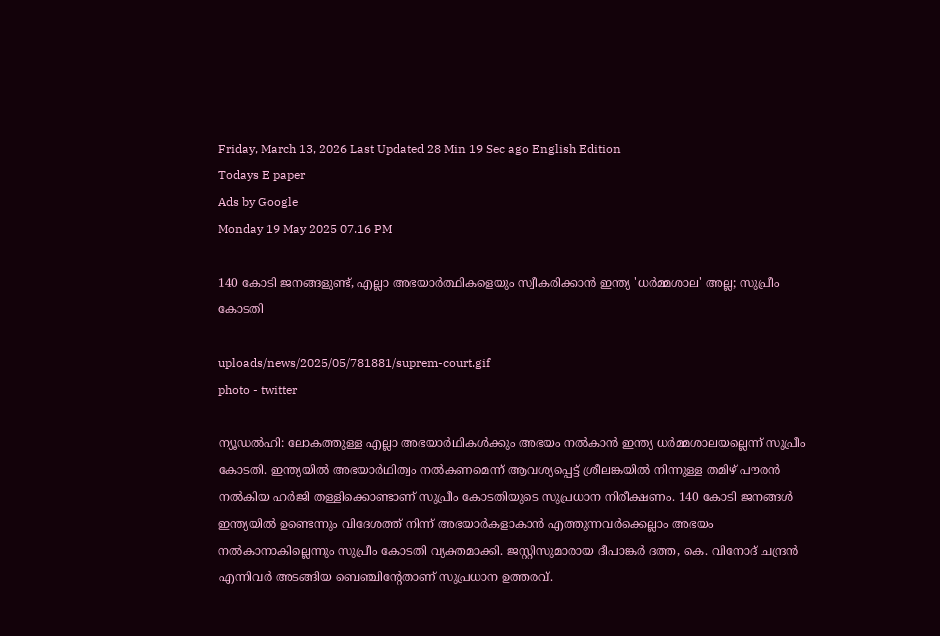Friday, March 13, 2026 Last Updated 28 Min 19 Sec ago English Edition
Todays E paper
Ads by Google
Monday 19 May 2025 07.16 PM

140 കോടി ജനങ്ങളുണ്ട്, എല്ലാ അഭയാർത്ഥികളെയും സ്വീകരിക്കാൻ ഇന്ത്യ 'ധർമ്മശാല' അല്ല; സുപ്രീം കോടതി

uploads/news/2025/05/781881/suprem-court.gif
photo - twitter

ന്യൂഡൽഹി: ലോകത്തുള്ള എല്ലാ അഭയാർഥികൾക്കും അഭയം നൽകാൻ ഇന്ത്യ ധർമ്മശാലയല്ലെന്ന് സുപ്രീം കോടതി. ഇന്ത്യയിൽ അഭയാർഥിത്വം നൽകണമെന്ന് ആവശ്യപ്പെട്ട് ശ്രീലങ്കയിൽ നിന്നുള്ള തമിഴ് പൗരൻ നൽകിയ ഹർജി തള്ളിക്കൊണ്ടാണ് സുപ്രീം കോടതിയുടെ സുപ്രധാന നിരീക്ഷണം. 140 കോടി ജനങ്ങൾ ഇന്ത്യയിൽ ഉണ്ടെന്നും വിദേശത്ത് നിന്ന് അഭയാർകളാകാൻ എത്തുന്നവർക്കെല്ലാം അഭയം നൽകാനാകില്ലെന്നും സുപ്രീം കോടതി വ്യക്തമാക്കി. ജസ്റ്റിസുമാരായ ദീപാങ്കർ ദത്ത, കെ. വിനോദ് ചന്ദ്രൻ എന്നിവർ അടങ്ങിയ ബെഞ്ചിന്റേതാണ് സുപ്രധാന ഉത്തരവ്.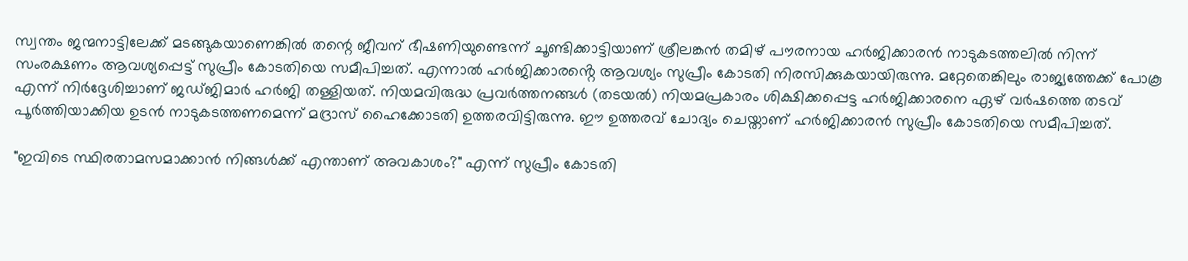സ്വന്തം ജന്മനാട്ടിലേക്ക് മടങ്ങുകയാണെങ്കിൽ തന്റെ ജീവന് ഭീഷണിയുണ്ടെന്ന് ചൂണ്ടിക്കാട്ടിയാണ് ശ്രീലങ്കൻ തമിഴ് പൗരനായ ഹർജിക്കാരൻ നാടുകടത്തലിൽ നിന്ന് സംരക്ഷണം ആവശ്യപ്പെട്ട് സുപ്രീം കോടതിയെ സമീപിച്ചത്. എന്നാൽ ഹർജിക്കാരൻ്റെ ആവശ്യം സുപ്രീം കോടതി നിരസിക്കുകയായിരുന്നു. മറ്റേതെങ്കിലും രാജ്യത്തേക്ക് പോകൂ എന്ന് നിർദ്ദേശിച്ചാണ് ജഡ്ജിമാർ ഹർജി തള്ളിയത്. നിയമവിരുദ്ധ പ്രവർത്തനങ്ങൾ (തടയൽ) നിയമപ്രകാരം ശിക്ഷിക്കപ്പെട്ട ഹർജിക്കാരനെ ഏഴ് വർഷത്തെ തടവ് പൂർത്തിയാക്കിയ ഉടൻ നാടുകടത്തണമെന്ന് മദ്രാസ് ഹൈക്കോടതി ഉത്തരവിട്ടിരുന്നു. ഈ ഉത്തരവ് ചോദ്യം ചെയ്താണ് ഹ‍‍ർജിക്കാരൻ സുപ്രീം കോടതിയെ സമീപിച്ചത്.

"ഇവിടെ സ്ഥിരതാമസമാക്കാൻ നിങ്ങൾക്ക് എന്താണ് അവകാശം?" എന്ന് സുപ്രീം കോടതി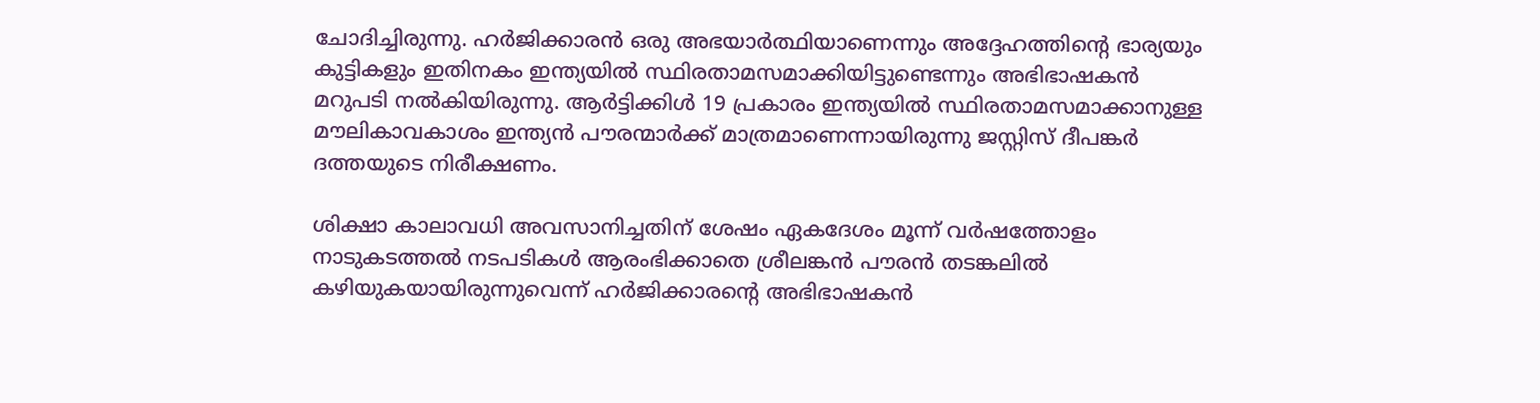ചോദിച്ചിരുന്നു. ഹർജിക്കാരൻ ഒരു അഭയാർത്ഥിയാണെന്നും അദ്ദേഹത്തിന്റെ ഭാര്യയും കുട്ടികളും ഇതിനകം ഇന്ത്യയിൽ സ്ഥിരതാമസമാക്കിയിട്ടുണ്ടെന്നും അഭിഭാഷകൻ മറുപടി നൽകിയിരുന്നു. ആർട്ടിക്കിൾ 19 പ്രകാരം ഇന്ത്യയിൽ സ്ഥിരതാമസമാക്കാനുള്ള മൗലികാവകാശം ഇന്ത്യൻ പൗരന്മാർക്ക് മാത്രമാണെന്നായിരുന്നു ജസ്റ്റിസ് ദീപങ്കർ ദത്തയുടെ നിരീക്ഷണം.

ശിക്ഷാ കാലാവധി അവസാനിച്ചതിന് ശേഷം ഏകദേശം മൂന്ന് വർഷത്തോളം നാടുകടത്തൽ നടപടികൾ ആരംഭിക്കാതെ ശ്രീലങ്കൻ പൗരൻ തടങ്കലിൽ കഴിയുകയായിരുന്നുവെന്ന് ഹർജിക്കാരന്റെ അഭിഭാഷകൻ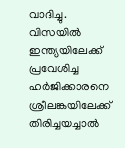വാദിച്ചു. വിസയിൽ ഇന്ത്യയിലേക്ക് പ്രവേശിച്ച ഹർജിക്കാരനെ ശ്രീലങ്കയിലേക്ക് തിരിച്ചയച്ചാൽ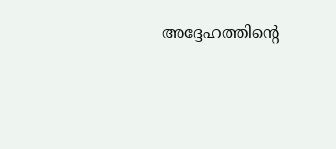അദ്ദേഹത്തിന്റെ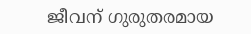ജീവന് ഗുരുതരമായ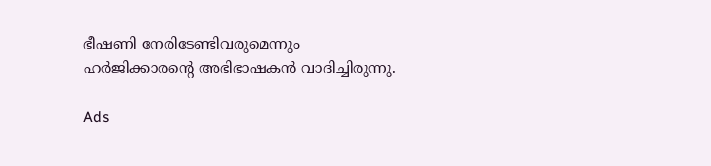ഭീഷണി നേരിടേണ്ടിവരുമെന്നും ഹ‍ർജിക്കാരൻ്റെ അഭിഭാഷകൻ വാദിച്ചിരുന്നു.

Ads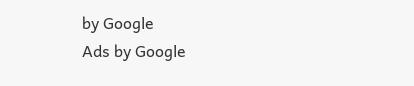by Google
Ads by Google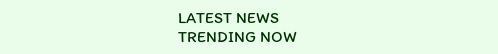LATEST NEWS
TRENDING NOW